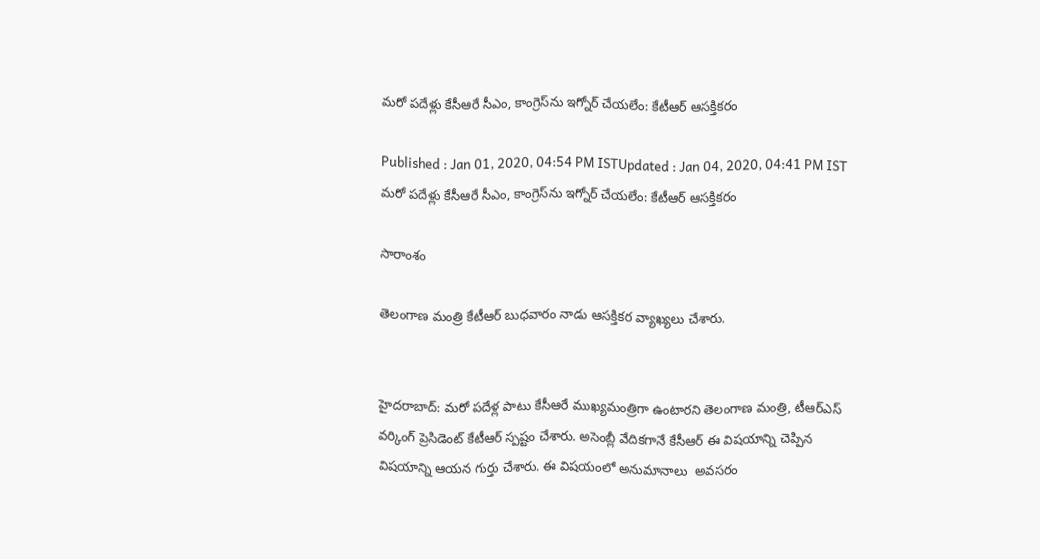మరో పదేళ్లు కేసీఆరే సీఎం, కాంగ్రెస్‌ను ఇగ్నోర్‌ చేయలేం: కేటీఆర్ ఆసక్తికరం

Published : Jan 01, 2020, 04:54 PM ISTUpdated : Jan 04, 2020, 04:41 PM IST
మరో పదేళ్లు కేసీఆరే సీఎం, కాంగ్రెస్‌ను ఇగ్నోర్‌ చేయలేం: కేటీఆర్ ఆసక్తికరం

సారాంశం

తెలంగాణ మంత్రి కేటీఆర్ బుధవారం నాడు ఆసక్తికర వ్యాఖ్యలు చేశారు.


హైదరాబాద్: మరో పదేళ్ల పాటు కేసీఆరే ముఖ్యమంత్రిగా ఉంటారని తెలంగాణ మంత్రి, టీఆర్ఎస్ వర్కింగ్ ప్రెసిడెంట్ కేటీఆర్ స్పష్టం చేశారు. అసెంబ్లీ వేదికగానే కేసీఆర్ ఈ విషయాన్ని చెప్పిన విషయాన్ని ఆయన గుర్తు చేశారు. ఈ విషయంలో అనుమానాలు  అవసరం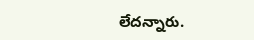లేదన్నారు.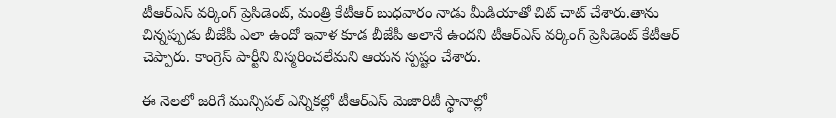టీఆర్ఎస్ వర్కింగ్ ప్రెసిడెంట్, మంత్రి కేటీఆర్ బుధవారం నాడు మీడియాతో చిట్ చాట్ చేశారు.తాను చిన్నప్పుడు బీజేపీ ఎలా ఉందో ఇవాళ కూడ బీజేపీ అలానే ఉందని టీఆర్ఎస్ వర్కింగ్ ప్రెసిడెంట్ కేటీఆర్ చెప్పారు. కాంగ్రెస్ పార్టీని విస్మరించలేమని ఆయన స్పష్టం చేశారు.

ఈ నెలలో జరిగే మున్సిపల్ ఎన్నికల్లో టీఆర్ఎస్ మెజారిటీ స్థానాల్లో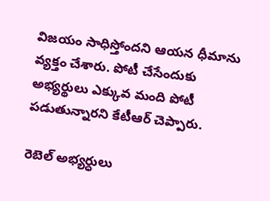విజయం సాధిస్తోందని ఆయన ధీమాను వ్యక్తం చేశారు. పోటీ చేసేందుకు అభ్యర్థులు ఎక్కువ మంది పోటీ పడుతున్నారని కేటీఆర్ చెప్పారు.

రెబెల్ అభ్యర్ధులు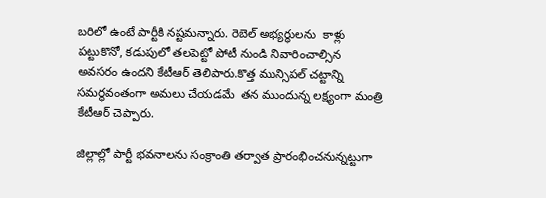బరిలో ఉంటే పార్టీకి నష్టమన్నారు. రెబెల్ అభ్యర్ధులను  కాళ్లు పట్టుకొనో, కడుపులో తలపెట్టో పోటీ నుండి నివారించాల్సిన అవసరం ఉందని కేటీఆర్ తెలిపారు.కొత్త మున్సిపల్ చట్టాన్ని సమర్థవంతంగా అమలు చేయడమే  తన ముందున్న లక్ష్యంగా మంత్రి కేటీఆర్ చెప్పారు.

జిల్లాల్లో పార్టీ భవనాలను సంక్రాంతి తర్వాత ప్రారంభించనున్నట్టుగా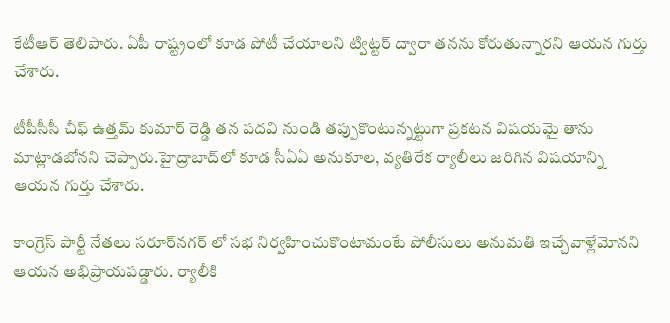కేటీఆర్ తెలిపారు. ఏపీ రాష్ట్రంలో కూడ పోటీ చేయాలని ట్విట్టర్ ద్వారా తనను కోరుతున్నారని ఆయన గుర్తు చేశారు.

టీపీసీసీ చీఫ్ ఉత్తమ్ కుమార్ రెడ్డి తన పదవి నుండి తప్పుకొంటున్నట్టుగా ప్రకటన విషయమై తాను మాట్లాడబోనని చెప్పారు.హైద్రాబాద్‌లో కూడ సీఏఏ అనుకూల, వ్యతిరేక ర్యాలీలు జరిగిన విషయాన్ని ఆయన గుర్తు చేశారు.

కాంగ్రెస్ పార్టీ నేతలు సరూర్‌నగర్ ‌లో సభ నిర్వహించుకొంటామంటే పోలీసులు అనుమతి ఇచ్చేవాళ్లేమోనని ఆయన అభిప్రాయపడ్డారు. ర్యాలీకి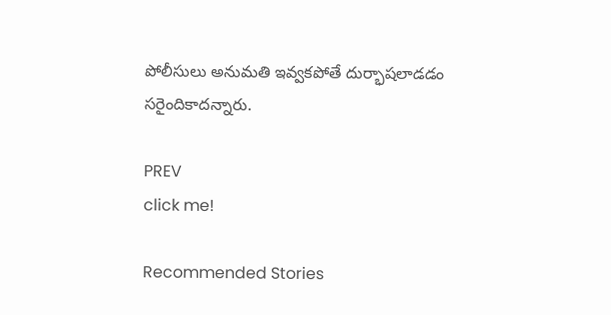పోలీసులు అనుమతి ఇవ్వకపోతే దుర్భాషలాడడం సరైందికాదన్నారు.

PREV
click me!

Recommended Stories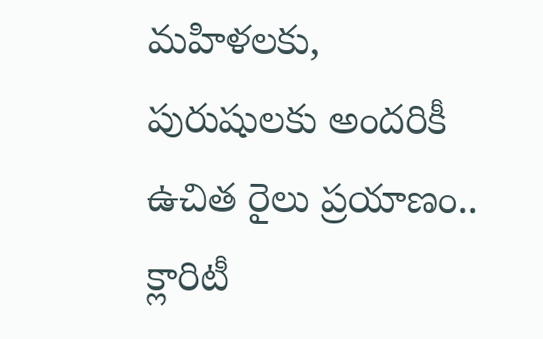మ‌హిళ‌ల‌కు, పురుషుల‌కు అంద‌రికీ ఉచిత రైలు ప్ర‌యాణం.. క్లారిటీ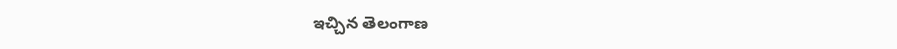ఇచ్చిన తెలంగాణ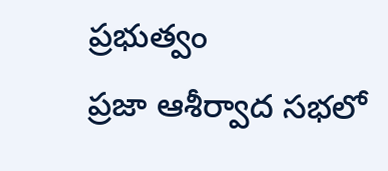ప్ర‌భుత్వం
ప్రజా ఆశీర్వాద సభలో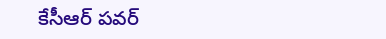కేసీఆర్ పవర్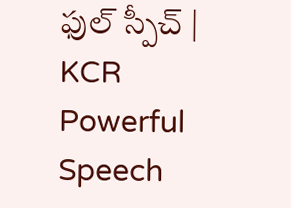ఫుల్ స్పీచ్ | KCR Powerful Speech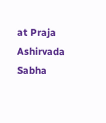at Praja Ashirvada Sabha